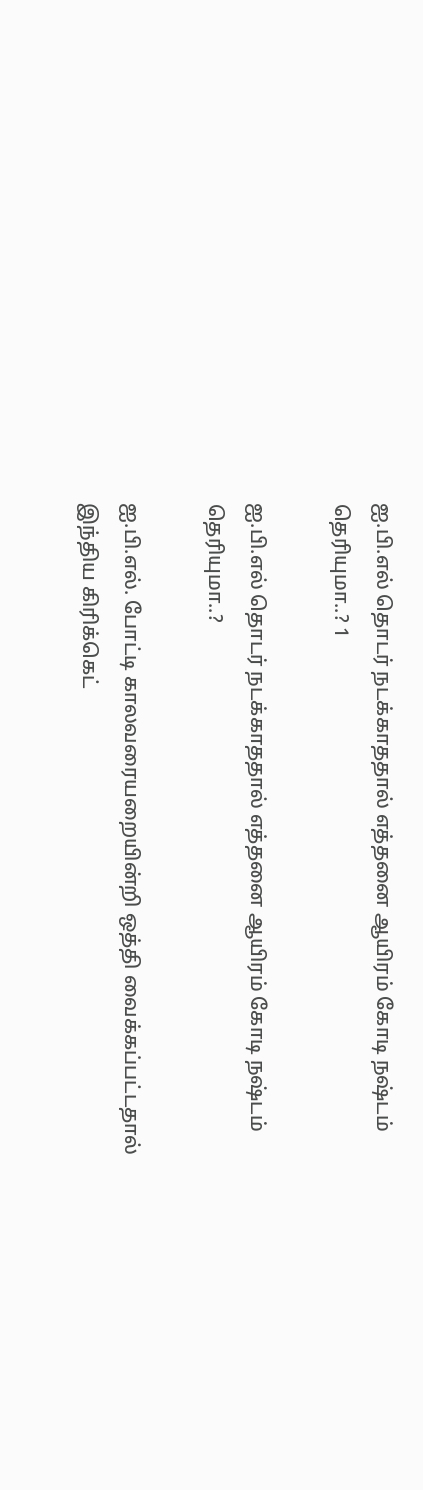ஐ.பி.எல் தொடர் நடக்காததால் எத்தனை ஆயிரம் கோடி நஷ்டம் தெரியுமா..? 1

ஐ.பி.எல் தொடர் நடக்காததால் எத்தனை ஆயிரம் கோடி நஷ்டம் தெரியுமா..?

ஐ.பி.எல். போட்டி காலவரையறையின்றி ஒத்தி வைக்கப்பட்டதால் இந்திய கிரிக்கெட்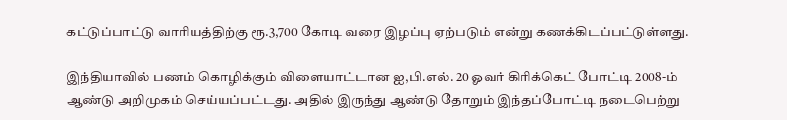கட்டுப்பாட்டு வாரியத்திற்கு ரூ.3,700 கோடி வரை இழப்பு ஏற்படும் என்று கணக்கிடப்பட்டுள்ளது.

இந்தியாவில் பணம் கொழிக்கும் விளையாட்டான ஐ,பி.எல். 20 ஓவர் கிரிக்கெட் போட்டி 2008-ம் ஆண்டு அறிமுகம் செய்யப்பட்டது. அதில் இருந்து ஆண்டு தோறும் இந்தப்போட்டி நடைபெற்று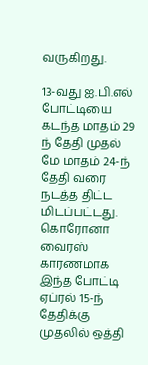வருகிறது.

13-வது ஐ.பி.எல் போட்டியை கடந்த மாதம் 29 ந் தேதி முதல் மே மாதம் 24-ந் தேதி வரை நடத்த திட்ட மிடப்பட்டது. கொரோனா வைரஸ் காரணமாக இந்த போட்டி ஏப்ரல் 15-ந் தேதிக்கு முதலில் ஒத்தி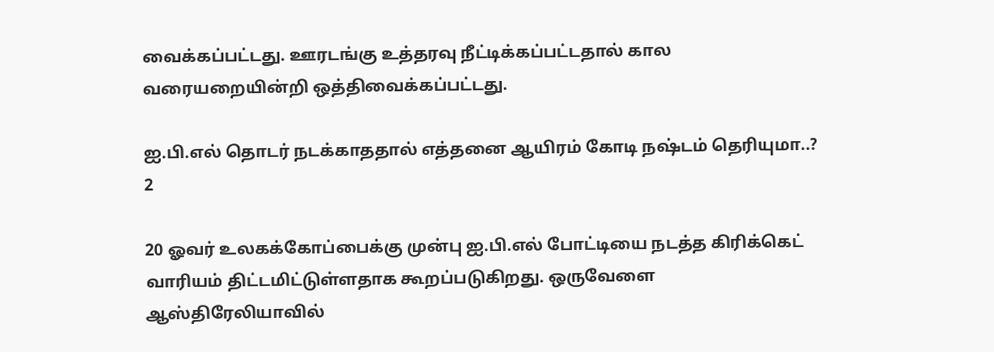வைக்கப்பட்டது. ஊரடங்கு உத்தரவு நீட்டிக்கப்பட்டதால் கால வரையறையின்றி ஒத்திவைக்கப்பட்டது.

ஐ.பி.எல் தொடர் நடக்காததால் எத்தனை ஆயிரம் கோடி நஷ்டம் தெரியுமா..? 2

20 ஓவர் உலகக்கோப்பைக்கு முன்பு ஐ.பி.எல் போட்டியை நடத்த கிரிக்கெட் வாரியம் திட்டமிட்டுள்ளதாக கூறப்படுகிறது. ஒருவேளை ஆஸ்திரேலியாவில்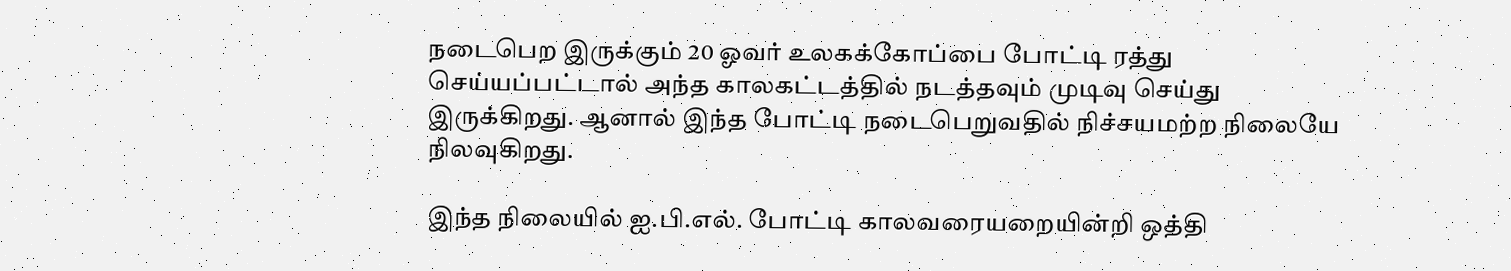நடைபெற இருக்கும் 20 ஓவர் உலகக்கோப்பை போட்டி ரத்து செய்யப்பட்டால் அந்த காலகட்டத்தில் நடத்தவும் முடிவு செய்து இருக்கிறது. ஆனால் இந்த போட்டி நடைபெறுவதில் நிச்சயமற்ற நிலையே நிலவுகிறது.

இந்த நிலையில் ஐ.பி.எல். போட்டி காலவரையறையின்றி ஒத்தி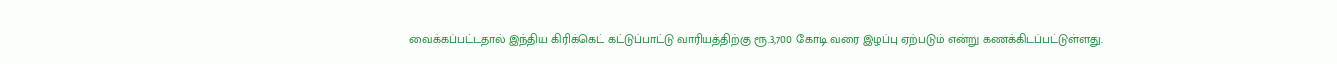வைக்கப்பட்டதால் இந்திய கிரிக்கெட் கட்டுப்பாட்டு வாரியத்திற்கு ரூ.3,700 கோடி வரை இழப்பு ஏற்படும் என்று கணக்கிடப்பட்டுள்ளது.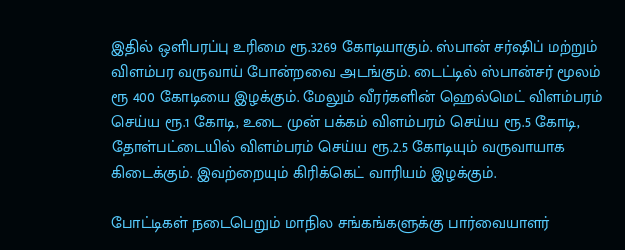இதில் ஒளிபரப்பு உரிமை ரூ.3269 கோடியாகும். ஸ்பான் சர்ஷிப் மற்றும் விளம்பர வருவாய் போன்றவை அடங்கும். டைட்டில் ஸ்பான்சர் மூலம் ரூ 400 கோடியை இழக்கும். மேலும் வீரர்களின் ஹெல்மெட் விளம்பரம் செய்ய ரூ.1 கோடி, உடை முன் பக்கம் விளம்பரம் செய்ய ரூ.5 கோடி, தோள்பட்டையில் விளம்பரம் செய்ய ரூ.2.5 கோடியும் வருவாயாக கிடைக்கும். இவற்றையும் கிரிக்கெட் வாரியம் இழக்கும்.

போட்டிகள் நடைபெறும் மாநில சங்கங்களுக்கு பார்வையாளர்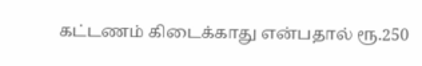கட்டணம் கிடைக்காது என்பதால் ரூ.250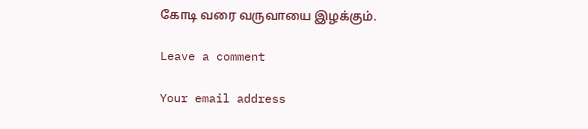கோடி வரை வருவாயை இழக்கும்.

Leave a comment

Your email address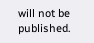will not be published.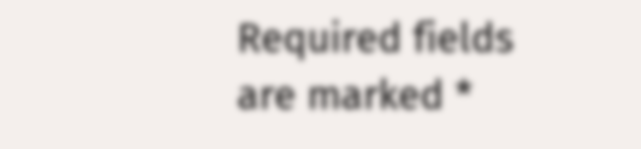Required fields are marked *